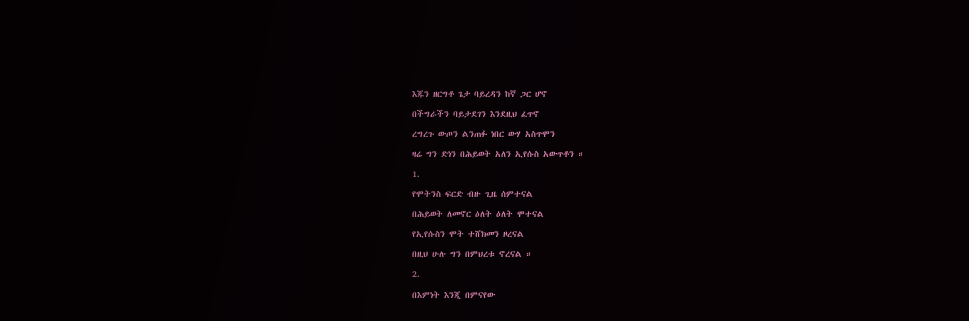እጁን ዘርግቶ ጌታ ባይረዳን ከኛ ጋር ሆኖ
በችግራችን ባይታደገን እንደዚህ ፈጥኖ
ረግረጉ ውጦን ልንጠፉ ነበር ውሃ አስጥሞን
ዛሬ ግን ድነን በሕይወት አለን ኢየሱስ አውጥቶን ።
1.
የሞትንስ ፍርድ ብዙ ጊዜ ሰምተናል
በሕይወት ለመኖር ዕለት ዕለት ሞተናል
የኢየሱስን ሞት ተሸክመን ዞረናል
በዚህ ሁሉ ግን በምህረቱ ኖረናል ።
2.
በእምነት እንጂ በምናየው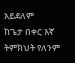አይደለም
ከጌታ በቀር እኛ ትምክህት የለንም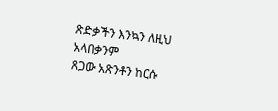ጽድቃችን እንኳን ለዚህ አላበቃንም
ጸጋው አጽንቶን ከርሱ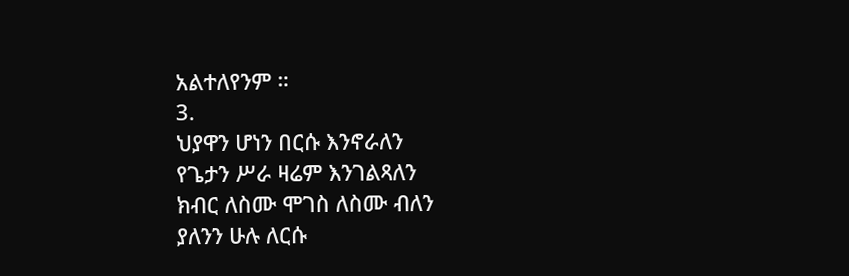አልተለየንም ።
3.
ህያዋን ሆነን በርሱ እንኖራለን
የጌታን ሥራ ዛሬም እንገልጻለን
ክብር ለስሙ ሞገስ ለስሙ ብለን
ያለንን ሁሉ ለርሱ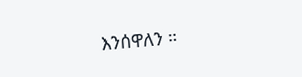እንሰዋለን ።